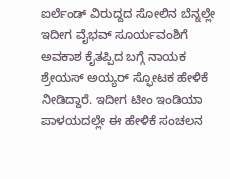ಐರ್ಲೆಂಡ್ ವಿರುದ್ದದ ಸೋಲಿನ ಬೆನ್ನಲ್ಲೇ ಇದೀಗ ವೈಭವ್ ಸೂರ್ಯವಂಶಿಗೆ ಅವಕಾಶ ಕೈತಪ್ಪಿದ ಬಗ್ಗೆ ನಾಯಕ ಶ್ರೇಯಸ್ ಅಯ್ಯರ್ ಸ್ಫೋಟಕ ಹೇಳಿಕೆ ನೀಡಿದ್ದಾರೆ. ಇದೀಗ ಟೀಂ ಇಂಡಿಯಾ ಪಾಳಯದಲ್ಲೇ ಈ ಹೇಳಿಕೆ ಸಂಚಲನ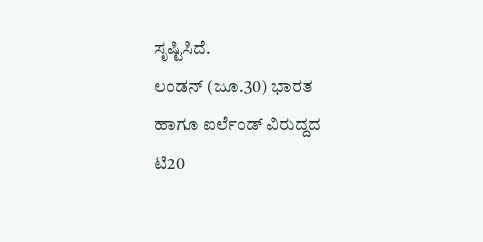ಸೃಷ್ಟಿಸಿದೆ.
ಲಂಡನ್ (ಜೂ.30) ಭಾರತ ಹಾಗೂ ಐರ್ಲೆಂಡ್ ವಿರುದ್ದದ ಟಿ20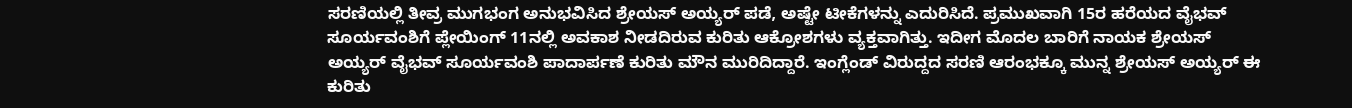ಸರಣಿಯಲ್ಲಿ ತೀವ್ರ ಮುಗಭಂಗ ಅನುಭವಿಸಿದ ಶ್ರೇಯಸ್ ಅಯ್ಯರ್ ಪಡೆ, ಅಷ್ಟೇ ಟೀಕೆಗಳನ್ನು ಎದುರಿಸಿದೆ. ಪ್ರಮುಖವಾಗಿ 15ರ ಹರೆಯದ ವೈಭವ್ ಸೂರ್ಯವಂಶಿಗೆ ಪ್ಲೇಯಿಂಗ್ 11ನಲ್ಲಿ ಅವಕಾಶ ನೀಡದಿರುವ ಕುರಿತು ಆಕ್ರೋಶಗಳು ವ್ಯಕ್ತವಾಗಿತ್ತು. ಇದೀಗ ಮೊದಲ ಬಾರಿಗೆ ನಾಯಕ ಶ್ರೇಯಸ್ ಅಯ್ಯರ್ ವೈಭವ್ ಸೂರ್ಯವಂಶಿ ಪಾದಾರ್ಪಣೆ ಕುರಿತು ಮೌನ ಮುರಿದಿದ್ದಾರೆ. ಇಂಗ್ಲೆಂಡ್ ವಿರುದ್ದದ ಸರಣಿ ಆರಂಭಕ್ಕೂ ಮುನ್ನ ಶ್ರೇಯಸ್ ಅಯ್ಯರ್ ಈ ಕುರಿತು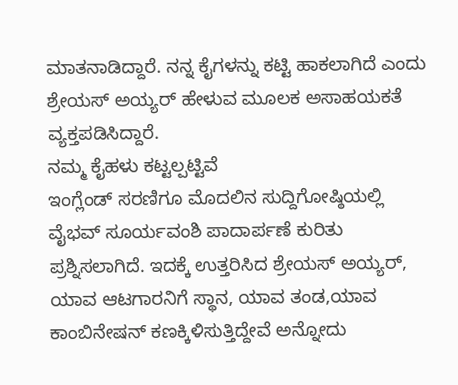ಮಾತನಾಡಿದ್ದಾರೆ. ನನ್ನ ಕೈಗಳನ್ನು ಕಟ್ಟಿ ಹಾಕಲಾಗಿದೆ ಎಂದು ಶ್ರೇಯಸ್ ಅಯ್ಯರ್ ಹೇಳುವ ಮೂಲಕ ಅಸಾಹಯಕತೆ ವ್ಯಕ್ತಪಡಿಸಿದ್ದಾರೆ.
ನಮ್ಮ ಕೈಹಳು ಕಟ್ಟಲ್ಪಟ್ಟಿವೆ
ಇಂಗ್ಲೆಂಡ್ ಸರಣಿಗೂ ಮೊದಲಿನ ಸುದ್ದಿಗೋಷ್ಠಿಯಲ್ಲಿ ವೈಭವ್ ಸೂರ್ಯವಂಶಿ ಪಾದಾರ್ಪಣೆ ಕುರಿತು ಪ್ರಶ್ನಿಸಲಾಗಿದೆ. ಇದಕ್ಕೆ ಉತ್ತರಿಸಿದ ಶ್ರೇಯಸ್ ಅಯ್ಯರ್, ಯಾವ ಆಟಗಾರನಿಗೆ ಸ್ಥಾನ, ಯಾವ ತಂಡ,ಯಾವ ಕಾಂಬಿನೇಷನ್ ಕಣಕ್ಕಿಳಿಸುತ್ತಿದ್ದೇವೆ ಅನ್ನೋದು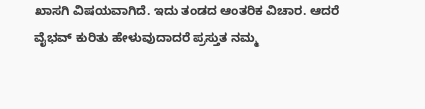ಖಾಸಗಿ ವಿಷಯವಾಗಿದೆ. ಇದು ತಂಡದ ಆಂತರಿಕ ವಿಚಾರ. ಆದರೆ ವೈಭವ್ ಕುರಿತು ಹೇಳುವುದಾದರೆ ಪ್ರಸ್ತುತ ನಮ್ಮ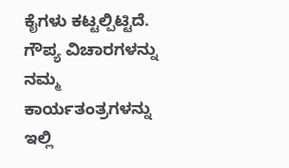ಕೈಗಳು ಕಟ್ಟಲ್ಪಿಟ್ಟಿದೆ. ಗೌಪ್ಯ ವಿಚಾರಗಳನ್ನು ನಮ್ಮ ಕಾರ್ಯತಂತ್ರಗಳನ್ನು ಇಲ್ಲಿ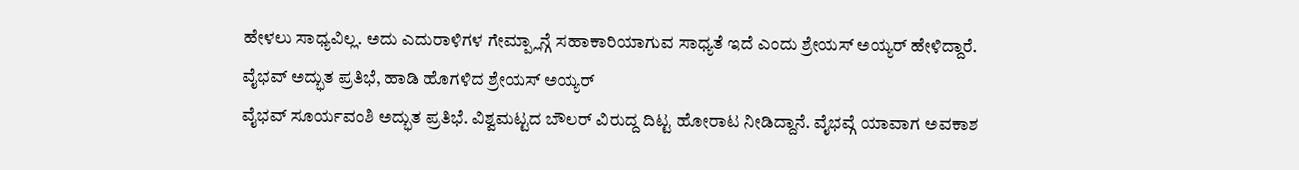ಹೇಳಲು ಸಾಧ್ಯವಿಲ್ಲ. ಅದು ಎದುರಾಳಿಗಳ ಗೇಮ್ಪ್ಲಾನ್ಗೆ ಸಹಾಕಾರಿಯಾಗುವ ಸಾಧ್ಯತೆ ಇದೆ ಎಂದು ಶ್ರೇಯಸ್ ಅಯ್ಯರ್ ಹೇಳಿದ್ದಾರೆ.
ವೈಭವ್ ಅದ್ಭುತ ಪ್ರತಿಭೆ, ಹಾಡಿ ಹೊಗಳಿದ ಶ್ರೇಯಸ್ ಅಯ್ಯರ್
ವೈಭವ್ ಸೂರ್ಯವಂಶಿ ಅದ್ಭುತ ಪ್ರತಿಭೆ. ವಿಶ್ವಮಟ್ಟದ ಬೌಲರ್ ವಿರುದ್ದ ದಿಟ್ಟ ಹೋರಾಟ ನೀಡಿದ್ದಾನೆ. ವೈಭವ್ಗೆ ಯಾವಾಗ ಅವಕಾಶ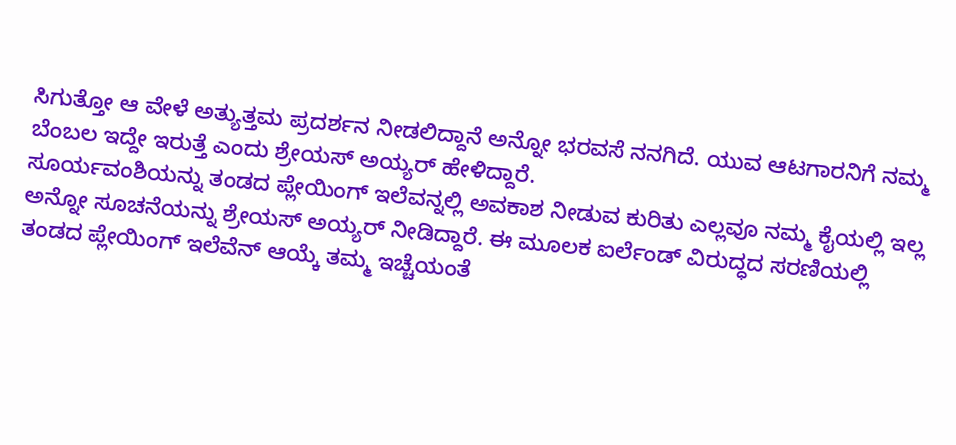ಸಿಗುತ್ತೋ ಆ ವೇಳೆ ಅತ್ಯುತ್ತಮ ಪ್ರದರ್ಶನ ನೀಡಲಿದ್ದಾನೆ ಅನ್ನೋ ಭರವಸೆ ನನಗಿದೆ. ಯುವ ಆಟಗಾರನಿಗೆ ನಮ್ಮ ಬೆಂಬಲ ಇದ್ದೇ ಇರುತ್ತೆ ಎಂದು ಶ್ರೇಯಸ್ ಅಯ್ಯರ್ ಹೇಳಿದ್ದಾರೆ.
ಸೂರ್ಯವಂಶಿಯನ್ನು ತಂಡದ ಪ್ಲೇಯಿಂಗ್ ಇಲೆವನ್ನಲ್ಲಿ ಅವಕಾಶ ನೀಡುವ ಕುರಿತು ಎಲ್ಲವೂ ನಮ್ಮ ಕೈಯಲ್ಲಿ ಇಲ್ಲ ಅನ್ನೋ ಸೂಚನೆಯನ್ನು ಶ್ರೇಯಸ್ ಅಯ್ಯರ್ ನೀಡಿದ್ದಾರೆ. ಈ ಮೂಲಕ ಐರ್ಲೆಂಡ್ ವಿರುದ್ಧದ ಸರಣಿಯಲ್ಲಿ ತಂಡದ ಪ್ಲೇಯಿಂಗ್ ಇಲೆವೆನ್ ಆಯ್ಕೆ ತಮ್ಮ ಇಚ್ಚೆಯಂತೆ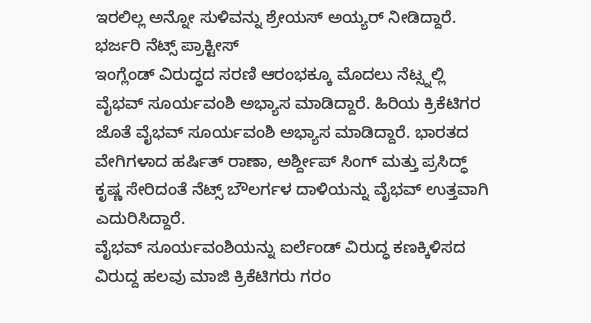ಇರಲಿಲ್ಲ ಅನ್ನೋ ಸುಳಿವನ್ನು ಶ್ರೇಯಸ್ ಅಯ್ಯರ್ ನೀಡಿದ್ದಾರೆ.
ಭರ್ಜರಿ ನೆಟ್ಸ್ ಪ್ರಾಕ್ಟೀಸ್
ಇಂಗ್ಲೆಂಡ್ ವಿರುದ್ಧದ ಸರಣಿ ಆರಂಭಕ್ಕೂ ಮೊದಲು ನೆಟ್ಸ್ನಲ್ಲಿ ವೈಭವ್ ಸೂರ್ಯವಂಶಿ ಅಭ್ಯಾಸ ಮಾಡಿದ್ದಾರೆ. ಹಿರಿಯ ಕ್ರಿಕೆಟಿಗರ ಜೊತೆ ವೈಭವ್ ಸೂರ್ಯವಂಶಿ ಅಭ್ಯಾಸ ಮಾಡಿದ್ದಾರೆ. ಭಾರತದ ವೇಗಿಗಳಾದ ಹರ್ಷಿತ್ ರಾಣಾ, ಅರ್ಶ್ದೀಪ್ ಸಿಂಗ್ ಮತ್ತು ಪ್ರಸಿದ್ಧ್ ಕೃಷ್ಣ ಸೇರಿದಂತೆ ನೆಟ್ಸ್ ಬೌಲರ್ಗಳ ದಾಳಿಯನ್ನು ವೈಭವ್ ಉತ್ತವಾಗಿ ಎದುರಿಸಿದ್ದಾರೆ.
ವೈಭವ್ ಸೂರ್ಯವಂಶಿಯನ್ನು ಐರ್ಲೆಂಡ್ ವಿರುದ್ಧ ಕಣಕ್ಕಿಳಿಸದ ವಿರುದ್ದ ಹಲವು ಮಾಜಿ ಕ್ರಿಕೆಟಿಗರು ಗರಂ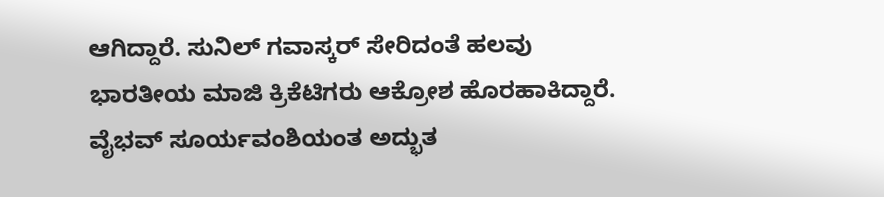ಆಗಿದ್ದಾರೆ. ಸುನಿಲ್ ಗವಾಸ್ಕರ್ ಸೇರಿದಂತೆ ಹಲವು ಭಾರತೀಯ ಮಾಜಿ ಕ್ರಿಕೆಟಿಗರು ಆಕ್ರೋಶ ಹೊರಹಾಕಿದ್ದಾರೆ. ವೈಭವ್ ಸೂರ್ಯವಂಶಿಯಂತ ಅದ್ಭುತ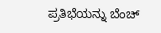ಪ್ರತಿಭೆಯನ್ನು ಬೆಂಚ್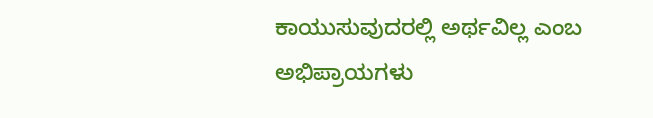ಕಾಯುಸುವುದರಲ್ಲಿ ಅರ್ಥವಿಲ್ಲ ಎಂಬ ಅಭಿಪ್ರಾಯಗಳು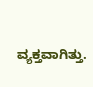ವ್ಯಕ್ತವಾಗಿತ್ತು.